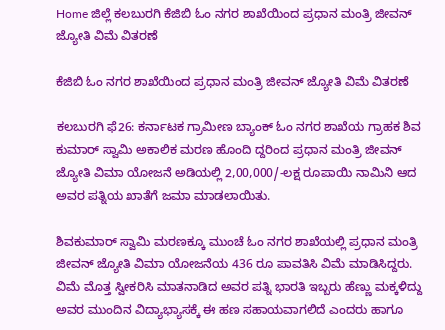Home ಜಿಲ್ಲೆ ಕಲಬುರಗಿ ಕೆಜಿಬಿ ಓಂ ನಗರ ಶಾಖೆಯಿಂದ ಪ್ರಧಾನ ಮಂತ್ರಿ ಜೀವನ್ ಜ್ಯೋತಿ ವಿಮೆ ವಿತರಣೆ

ಕೆಜಿಬಿ ಓಂ ನಗರ ಶಾಖೆಯಿಂದ ಪ್ರಧಾನ ಮಂತ್ರಿ ಜೀವನ್ ಜ್ಯೋತಿ ವಿಮೆ ವಿತರಣೆ

ಕಲಬುರಗಿ ಫೆ26: ಕರ್ನಾಟಕ ಗ್ರಾಮೀಣ ಬ್ಯಾಂಕ್ ಓಂ ನಗರ ಶಾಖೆಯ ಗ್ರಾಹಕ ಶಿವ ಕುಮಾರ್ ಸ್ವಾಮಿ ಅಕಾಲಿಕ ಮರಣ ಹೊಂದಿ ದ್ದರಿಂದ ಪ್ರಧಾನ ಮಂತ್ರಿ ಜೀವನ್ ಜ್ಯೋತಿ ವಿಮಾ ಯೋಜನೆ ಅಡಿಯಲ್ಲಿ 2,00,000/-ಲಕ್ಷ ರೂಪಾಯಿ ನಾಮಿನಿ ಆದ ಅವರ ಪತ್ನಿಯ ಖಾತೆಗೆ ಜಮಾ ಮಾಡಲಾಯಿತು.

ಶಿವಕುಮಾರ್ ಸ್ವಾಮಿ ಮರಣಕ್ಕೂ ಮುಂಚೆ ಓಂ ನಗರ ಶಾಖೆಯಲ್ಲಿ ಪ್ರಧಾನ ಮಂತ್ರಿ ಜೀವನ್ ಜ್ಯೋತಿ ವಿಮಾ ಯೋಜನೆಯ 436 ರೂ ಪಾವತಿಸಿ ವಿಮೆ ಮಾಡಿಸಿದ್ದರು. ವಿಮೆ ಮೊತ್ತ ಸ್ವೀಕರಿಸಿ ಮಾತನಾಡಿದ ಅವರ ಪತ್ನಿ ಭಾರತಿ ಇಬ್ಬರು ಹೆಣ್ಣು ಮಕ್ಕಳಿದ್ದು ಅವರ ಮುಂದಿನ ವಿದ್ಯಾಭ್ಯಾಸಕ್ಕೆ ಈ ಹಣ ಸಹಾಯವಾಗಲಿದೆ ಎಂದರು ಹಾಗೂ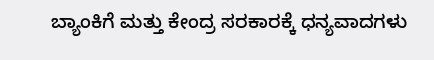ಬ್ಯಾಂಕಿಗೆ ಮತ್ತು ಕೇಂದ್ರ ಸರಕಾರಕ್ಕೆ ಧನ್ಯವಾದಗಳು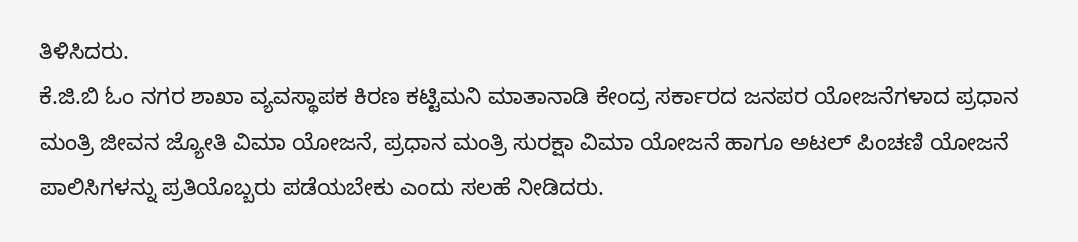ತಿಳಿಸಿದರು.
ಕೆ.ಜಿ.ಬಿ ಓಂ ನಗರ ಶಾಖಾ ವ್ಯವಸ್ಥಾಪಕ ಕಿರಣ ಕಟ್ಟಿಮನಿ ಮಾತಾನಾಡಿ ಕೇಂದ್ರ ಸರ್ಕಾರದ ಜನಪರ ಯೋಜನೆಗಳಾದ ಪ್ರಧಾನ ಮಂತ್ರಿ ಜೀವನ ಜ್ಯೋತಿ ವಿಮಾ ಯೋಜನೆ, ಪ್ರಧಾನ ಮಂತ್ರಿ ಸುರಕ್ಷಾ ವಿಮಾ ಯೋಜನೆ ಹಾಗೂ ಅಟಲ್ ಪಿಂಚಣಿ ಯೋಜನೆ ಪಾಲಿಸಿಗಳನ್ನು ಪ್ರತಿಯೊಬ್ಬರು ಪಡೆಯಬೇಕು ಎಂದು ಸಲಹೆ ನೀಡಿದರು.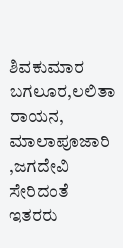ಶಿವಕುಮಾರ ಬಗಲೂರ,ಲಲಿತಾ ರಾಯನ, ಮಾಲಾಪೂಜಾರಿ ,ಜಗದೇವಿ ಸೇರಿದಂತೆ ಇತರರು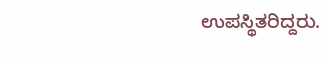ಉಪಸ್ಥಿತರಿದ್ದರು.